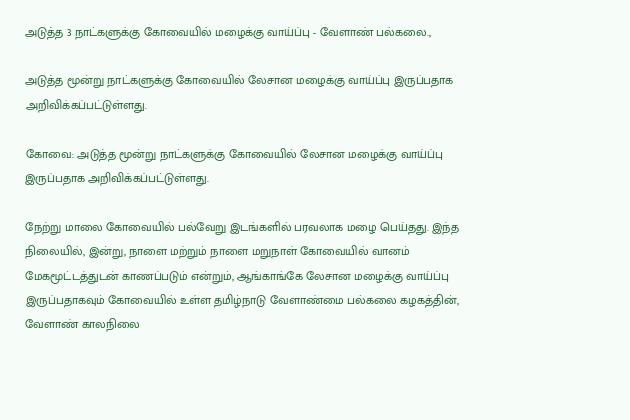அடுத்த 3 நாட்களுக்கு கோவையில் மழைக்கு வாய்ப்பு - வேளாண் பல்கலை.,

அடுத்த மூன்று நாட்களுக்கு கோவையில் லேசான மழைக்கு வாய்ப்பு இருப்பதாக அறிவிக்கப்பட்டுள்ளது.

கோவை: அடுத்த மூன்று நாட்களுக்கு கோவையில் லேசான மழைக்கு வாய்ப்பு இருப்பதாக அறிவிக்கப்பட்டுள்ளது.

நேற்று மாலை கோவையில் பல்வேறு இடங்களில் பரவலாக மழை பெய்தது. இந்த நிலையில், இன்று, நாளை மற்றும் நாளை மறுநாள் கோவையில் வானம் மேகமூட்டத்துடன் காணப்படும் என்றும், ஆங்காங்கே லேசான மழைக்கு வாய்ப்பு இருப்பதாகவும் கோவையில் உள்ள தமிழ்நாடு வேளாண்மை பல்கலை கழகத்தின், வேளாண் காலநிலை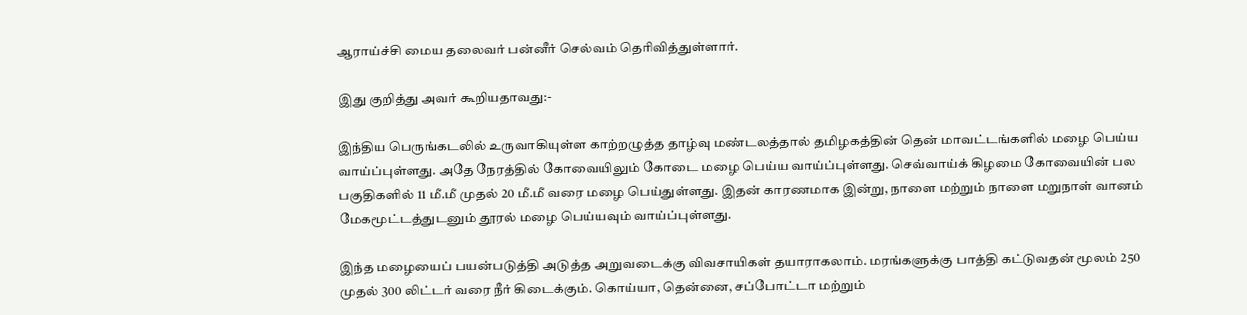ஆராய்ச்சி மைய தலைவர் பன்னீர் செல்வம் தெரிவித்துள்ளார்.

இது குறித்து அவர் கூறியதாவது:-

இந்திய பெருங்கடலில் உருவாகியுள்ள காற்றழுத்த தாழ்வு மண்டலத்தால் தமிழகத்தின் தென் மாவட்டங்களில் மழை பெய்ய வாய்ப்புள்ளது. அதே நேரத்தில் கோவையிலும் கோடை மழை பெய்ய வாய்ப்புள்ளது. செவ்வாய்க் கிழமை கோவையின் பல பகுதிகளில் 11 மீ.மீ முதல் 20 மீ.மீ வரை மழை பெய்துள்ளது. இதன் காரணமாக இன்று, நாளை மற்றும் நாளை மறுநாள் வானம் மேகமூட்டத்துடனும் தூரல் மழை பெய்யவும் வாய்ப்புள்ளது.

இந்த மழையைப் பயன்படுத்தி அடுத்த அறுவடைக்கு விவசாயிகள் தயாராகலாம். மரங்களுக்கு பாத்தி கட்டுவதன் மூலம் 250 முதல் 300 லிட்டர் வரை நீர் கிடைக்கும். கொய்யா, தென்னை, சப்போட்டா மற்றும்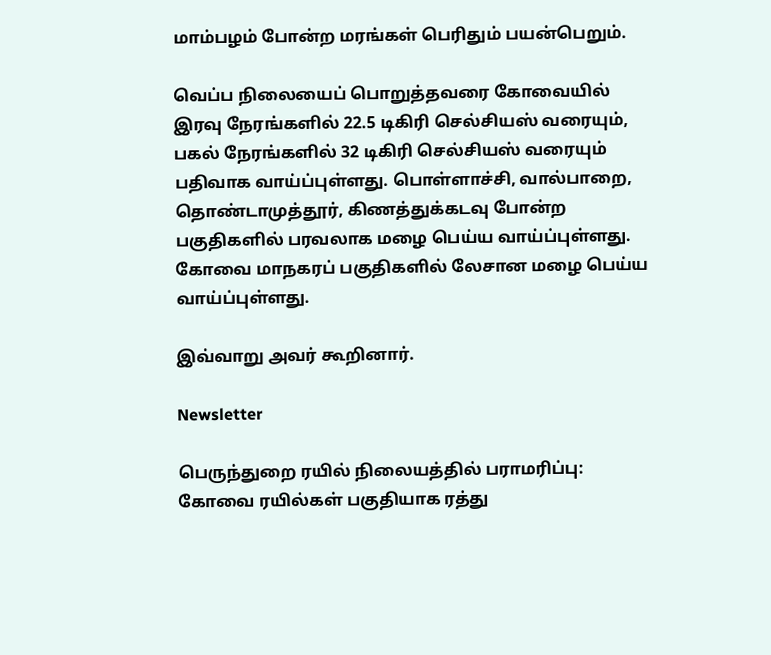மாம்பழம் போன்ற மரங்கள் பெரிதும் பயன்பெறும்.

வெப்ப நிலையைப் பொறுத்தவரை கோவையில் இரவு நேரங்களில் 22.5 டிகிரி செல்சியஸ் வரையும், பகல் நேரங்களில் 32 டிகிரி செல்சியஸ் வரையும் பதிவாக வாய்ப்புள்ளது. பொள்ளாச்சி, வால்பாறை, தொண்டாமுத்தூர், கிணத்துக்கடவு போன்ற பகுதிகளில் பரவலாக மழை பெய்ய வாய்ப்புள்ளது. கோவை மாநகரப் பகுதிகளில் லேசான மழை பெய்ய வாய்ப்புள்ளது.

இவ்வாறு அவர் கூறினார்.

Newsletter

பெருந்துறை ரயில் நிலையத்தில் பராமரிப்பு: கோவை ரயில்கள் பகுதியாக ரத்து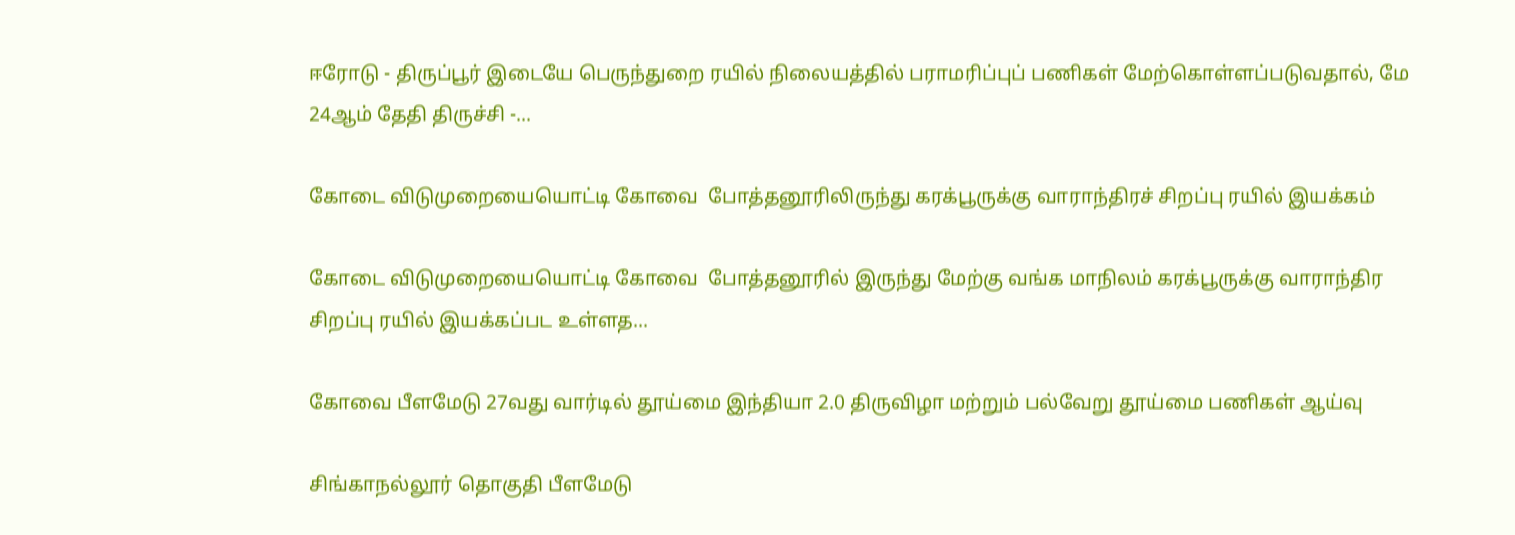ஈரோடு - திருப்பூர் இடையே பெருந்துறை ரயில் நிலையத்தில் பராமரிப்புப் பணிகள் மேற்கொள்ளப்படுவதால், மே 24ஆம் தேதி திருச்சி -...

கோடை விடுமுறையையொட்டி கோவை  போத்தனூரிலிருந்து கரக்பூருக்கு வாராந்திரச் சிறப்பு ரயில் இயக்கம்

கோடை விடுமுறையையொட்டி கோவை  போத்தனூரில் இருந்து மேற்கு வங்க மாநிலம் கரக்பூருக்கு வாராந்திர சிறப்பு ரயில் இயக்கப்பட உள்ளத...

கோவை பீளமேடு 27வது வார்டில் தூய்மை இந்தியா 2.0 திருவிழா மற்றும் பல்வேறு தூய்மை பணிகள் ஆய்வு

சிங்காநல்லூர் தொகுதி பீளமேடு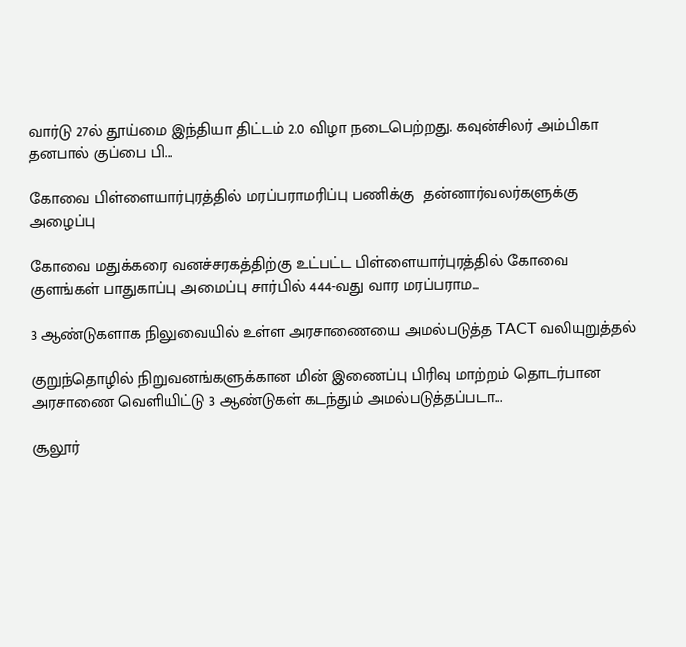வார்டு 27ல் தூய்மை இந்தியா திட்டம் 2.0 விழா நடைபெற்றது. கவுன்சிலர் அம்பிகா தனபால் குப்பை பி...

கோவை பிள்ளையார்புரத்தில் மரப்பராமரிப்பு பணிக்கு  தன்னார்வலர்களுக்கு அழைப்பு

கோவை மதுக்கரை வனச்சரகத்திற்கு உட்பட்ட பிள்ளையார்புரத்தில் கோவை குளங்கள் பாதுகாப்பு அமைப்பு சார்பில் 444-வது வார மரப்பராம...

3 ஆண்டுகளாக நிலுவையில் உள்ள அரசாணையை அமல்படுத்த TACT வலியுறுத்தல்

குறுந்தொழில் நிறுவனங்களுக்கான மின் இணைப்பு பிரிவு மாற்றம் தொடர்பான அரசாணை வெளியிட்டு 3 ஆண்டுகள் கடந்தும் அமல்படுத்தப்படா...

சூலூர்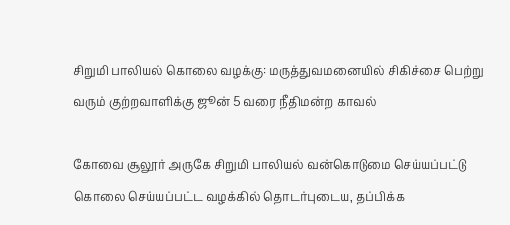சிறுமி பாலியல் கொலை வழக்கு: மருத்துவமனையில் சிகிச்சை பெற்று வரும் குற்றவாளிக்கு ஜூன் 5 வரை நீதிமன்ற காவல்

கோவை சூலூர் அருகே சிறுமி பாலியல் வன்கொடுமை செய்யப்பட்டு கொலை செய்யப்பட்ட வழக்கில் தொடர்புடைய, தப்பிக்க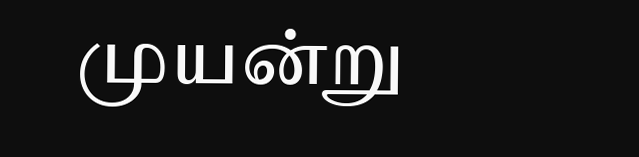முயன்று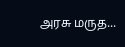அரசு மருத...